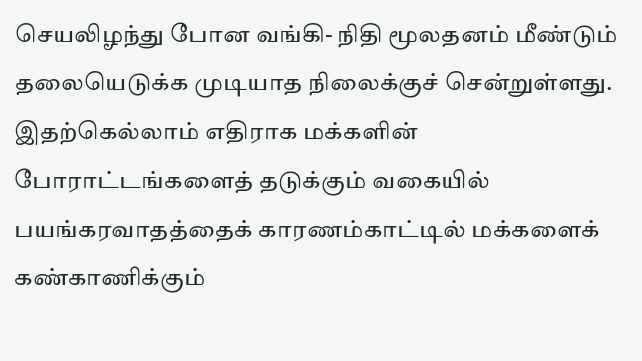செயலிழந்து போன வங்கி- நிதி மூலதனம் மீண்டும் தலையெடுக்க முடியாத நிலைக்குச் சென்றுள்ளது. இதற்கெல்லாம் எதிராக மக்களின் போராட்டங்களைத் தடுக்கும் வகையில் பயங்கரவாதத்தைக் காரணம்காட்டில் மக்களைக் கண்காணிக்கும்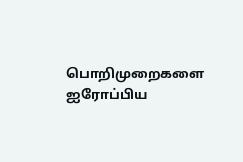பொறிமுறைகளை ஐரோப்பிய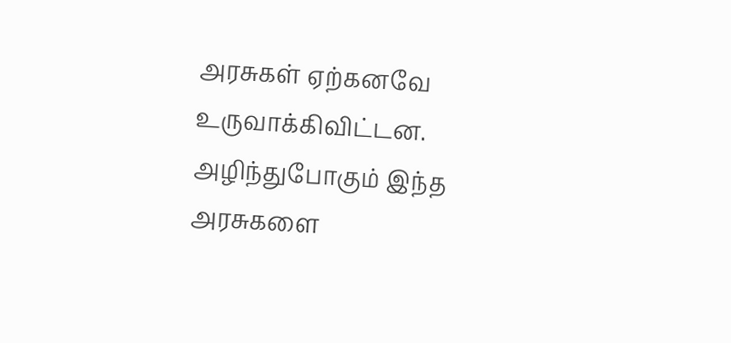அரசுகள் ஏற்கனவே உருவாக்கிவிட்டன. அழிந்துபோகும் இந்த அரசுகளை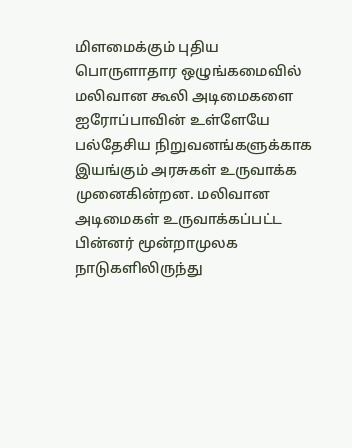மிளமைக்கும் புதிய பொருளாதார ஒழுங்கமைவில் மலிவான கூலி அடிமைகளை ஐரோப்பாவின் உள்ளேயே பல்தேசிய நிறுவனங்களுக்காக இயங்கும் அரசுகள் உருவாக்க முனைகின்றன. மலிவான அடிமைகள் உருவாக்கப்பட்ட பின்னர் மூன்றாமுலக நாடுகளிலிருந்து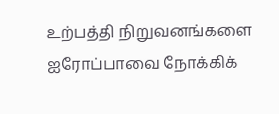உற்பத்தி நிறுவனங்களை ஐரோப்பாவை நோக்கிக்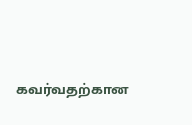கவர்வதற்கான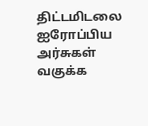திட்டமிடலை ஐரோப்பிய அர்சுகள் வகுக்க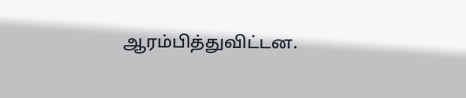ஆரம்பித்துவிட்டன.